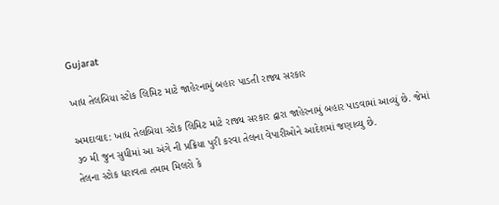Gujarat

ખાદ્ય તેલબિયા સ્ટોક લિમિટ માટે જાહેરનામું બહાર પાડતી રાજ્ય સરકાર

અમદાવાદ: ખાદ્ય તેલબિયા સ્ટોક લિમિટ માટે રાજ્ય સરકાર દ્વારા જાહેરનામું બહાર પાડવામાં આવ્યું છે. જેમાં ૩૦ મી જુન સુધીમાં આ અંગે ની પ્રક્રિયા પુરી કરવા તેલના વેપારીઓને આદેશમાં જણાવ્યુ છે.
તેલના સ્ટોક ધરાવતા તમામ મિલરો કે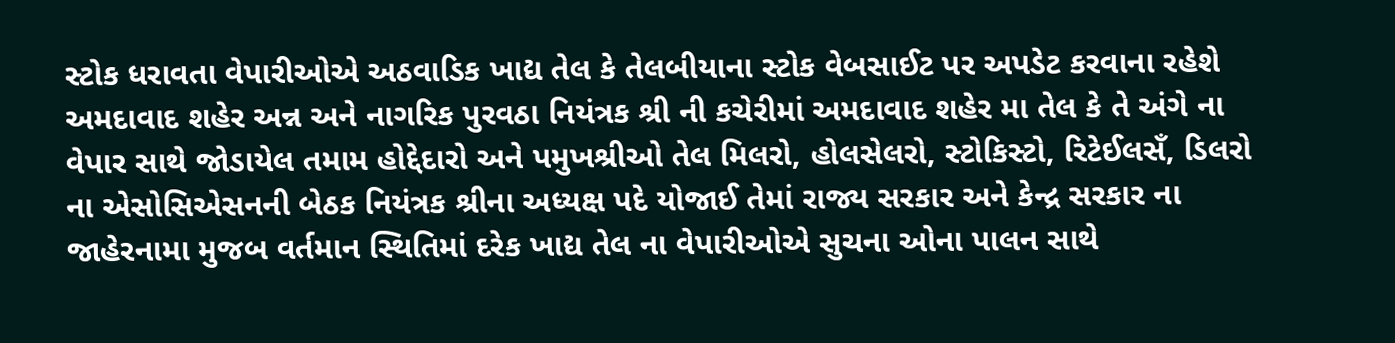સ્ટોક ધરાવતા વેપારીઓએ અઠવાડિક ખાદ્ય તેલ કે તેલબીયાના સ્ટોક વેબસાઈટ પર અપડેટ કરવાના રહેશે
અમદાવાદ શહેર અન્ન અને નાગરિક પુરવઠા નિયંત્રક શ્રી ની કચેરીમાં અમદાવાદ શહેર મા તેલ કે તે અંગે ના વેપાર સાથે જોડાયેલ તમામ હોદ્દેદારો અને પમુખશ્રીઓ તેલ મિલરો, હોલસેલરો, સ્ટોકિસ્ટો, રિટેઈલસઁ, ડિલરો ના એસોસિએસનની બેઠક નિયંત્રક શ્રીના અધ્યક્ષ પદે યોજાઈ તેમાં રાજ્ય સરકાર અને કેન્દ્ર સરકાર ના જાહેરનામા મુજબ વર્તમાન સ્થિતિમાં દરેક ખાદ્ય તેલ ના વેપારીઓએ સુચના ઓના પાલન સાથે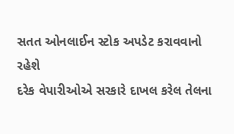સતત ઓનલાઈન સ્ટોક અપડેટ કરાવવાનો રહેશે
દરેક વેપારીઓએ સરકારે દાખલ કરેલ તેલના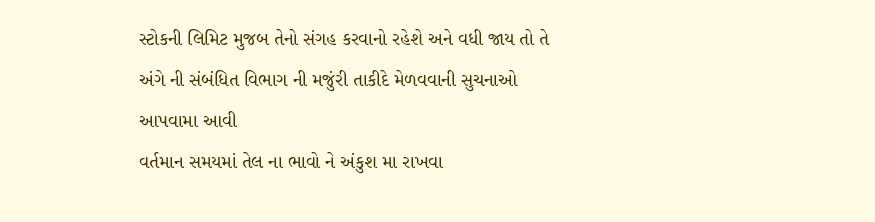સ્ટોકની લિમિટ મુજબ તેનો સંગહ કરવાનો રહેશે અને વધી જાય તો તે અંગે ની સંબંધિત વિભાગ ની મજુંરી તાકીદે મેળવવાની સુચનાઓ આપવામા આવી
વર્તમાન સમયમાં તેલ ના ભાવો ને અંકુશ મા રાખવા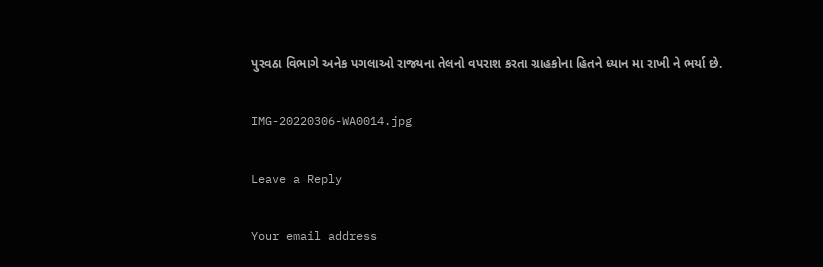પુરવઠા વિભાગે અનેક પગલાઓ રાજ્યના તેલનો વપરાશ કરતા ગ્રાહકોના હિતને ધ્યાન મા રાખી ને ભર્યા છે.

IMG-20220306-WA0014.jpg

Leave a Reply

Your email address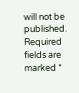will not be published. Required fields are marked *